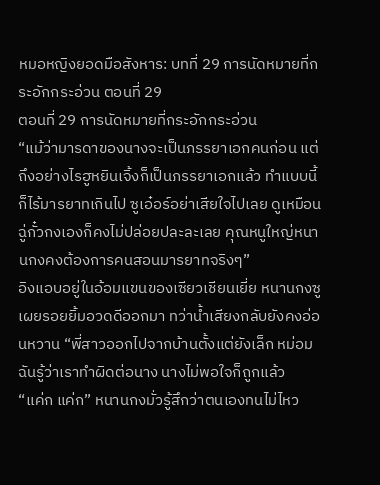หมอหญิงยอดมือสังหาร: บทที่ 29 การนัดหมายที่กระอักกระอ่วน ตอนที่ 29
ตอนที่ 29 การนัดหมายที่กระอักกระอ่วน
“แม้ว่ามารดาของนางจะเป็นภรรยาเอกคนก่อน แต่ถึงอย่างไรฮูหยินเจิ้งก็เป็นภรรยาเอกแล้ว ทำแบบนี้ก็ไร้มารยาทเกินไป ซูเอ๋อร์อย่าเสียใจไปเลย ดูเหมือนฉู่กั๋วกงเองก็คงไม่ปล่อยปละละเลย คุณหนูใหญ่หนานกงคงต้องการคนสอนมารยาทจริงๆ”
อิงแอบอยู่ในอ้อมแขนของเซียวเชียนเยี่ย หนานกงซูเผยรอยยิ้มอวดดีออกมา ทว่าน้ำเสียงกลับยังคงอ่อนหวาน “พี่สาวออกไปจากบ้านตั้งแต่ยังเล็ก หม่อมฉันรู้ว่าเราทำผิดต่อนาง นางไม่พอใจก็ถูกแล้ว
“แค่ก แค่ก” หนานกงมั่วรู้สึกว่าตนเองทนไม่ไหว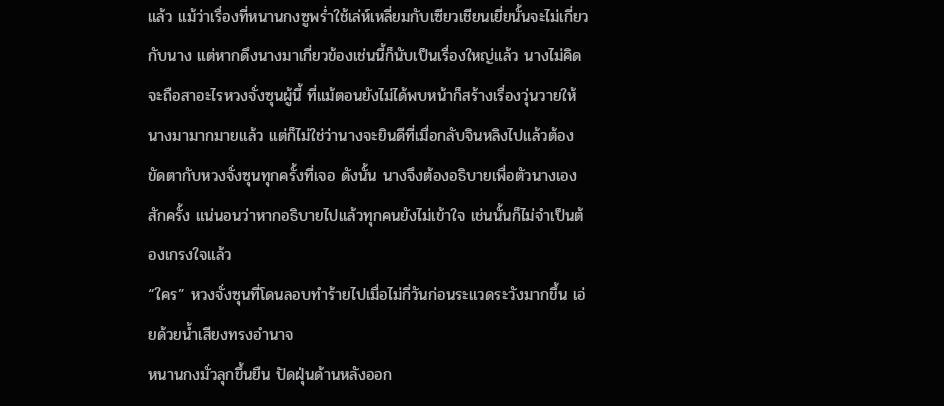แล้ว แม้ว่าเรื่องที่หนานกงซูพร่ำใช้เล่ห์เหลี่ยมกับเซียวเชียนเยี่ยนั้นจะไม่เกี่ยวกับนาง แต่หากดึงนางมาเกี่ยวข้องเช่นนี้ก็นับเป็นเรื่องใหญ่แล้ว นางไม่คิดจะถือสาอะไรหวงจั่งซุนผู้นี้ ที่แม้ตอนยังไม่ได้พบหน้าก็สร้างเรื่องวุ่นวายให้นางมามากมายแล้ว แต่ก็ไม่ใช่ว่านางจะยินดีที่เมื่อกลับจินหลิงไปแล้วต้องขัดตากับหวงจั่งซุนทุกครั้งที่เจอ ดังนั้น นางจึงต้องอธิบายเพื่อตัวนางเองสักครั้ง แน่นอนว่าหากอธิบายไปแล้วทุกคนยังไม่เข้าใจ เช่นนั้นก็ไม่จำเป็นต้องเกรงใจแล้ว
“ใคร” หวงจั่งซุนที่โดนลอบทำร้ายไปเมื่อไม่กี่วันก่อนระแวดระวังมากขึ้น เอ่ยด้วยน้ำเสียงทรงอำนาจ
หนานกงมั่วลุกขึ้นยืน ปัดฝุ่นด้านหลังออก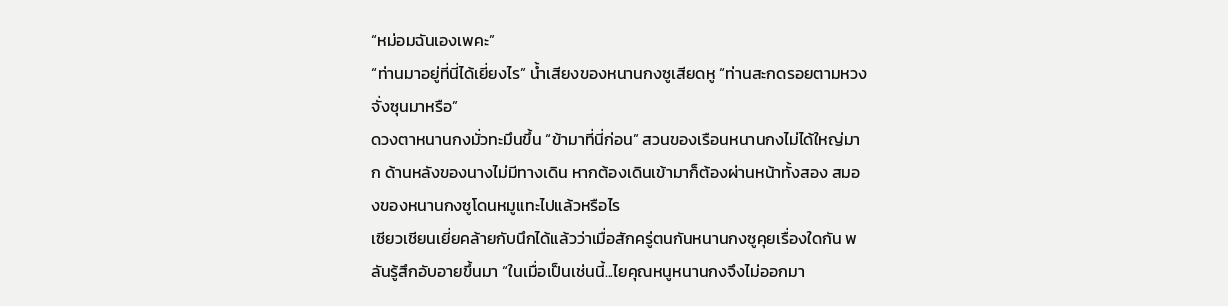“หม่อมฉันเองเพคะ”
“ท่านมาอยู่ที่นี่ได้เยี่ยงไร” น้ำเสียงของหนานกงซูเสียดหู “ท่านสะกดรอยตามหวงจั่งซุนมาหรือ”
ดวงตาหนานกงมั่วทะมึนขึ้น “ข้ามาที่นี่ก่อน” สวนของเรือนหนานกงไม่ได้ใหญ่มาก ด้านหลังของนางไม่มีทางเดิน หากต้องเดินเข้ามาก็ต้องผ่านหน้าทั้งสอง สมองของหนานกงซูโดนหมูแทะไปแล้วหรือไร
เซียวเชียนเยี่ยคล้ายกับนึกได้แล้วว่าเมื่อสักครู่ตนกันหนานกงซูคุยเรื่องใดกัน พลันรู้สึกอับอายขึ้นมา “ในเมื่อเป็นเช่นนี้...ไยคุณหนูหนานกงจึงไม่ออกมา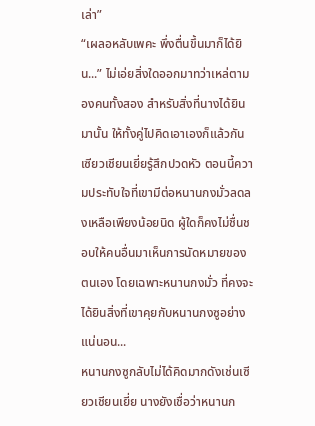เล่า”
“เผลอหลับเพคะ พึ่งตื่นขึ้นมาก็ได้ยิน...” ไม่เอ่ยสิ่งใดออกมาทว่าเหล่ตามองคนทั้งสอง สำหรับสิ่งที่นางได้ยินมานั้น ให้ทั้งคู่ไปคิดเอาเองก็แล้วกัน
เซียวเชียนเยี่ยรู้สึกปวดหัว ตอนนี้ความประทับใจที่เขามีต่อหนานกงมั่วลดลงเหลือเพียงน้อยนิด ผู้ใดก็คงไม่ชื่นชอบให้คนอื่นมาเห็นการนัดหมายของตนเอง โดยเฉพาะหนานกงมั่ว ที่คงจะได้ยินสิ่งที่เขาคุยกับหนานกงซูอย่างแน่นอน...
หนานกงซูกลับไม่ได้คิดมากดังเช่นเซียวเชียนเยี่ย นางยังเชื่อว่าหนานก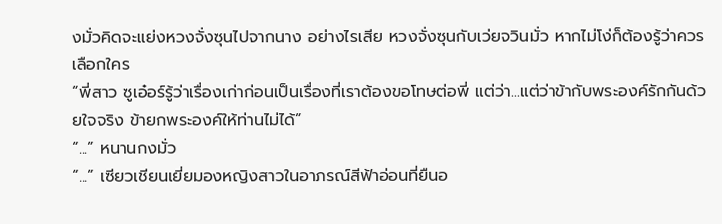งมั่วคิดจะแย่งหวงจั่งซุนไปจากนาง อย่างไรเสีย หวงจั่งซุนกับเว่ยจวินมั่ว หากไม่โง่ก็ต้องรู้ว่าควรเลือกใคร
“พี่สาว ซูเอ๋อร์รู้ว่าเรื่องเก่าก่อนเป็นเรื่องที่เราต้องขอโทษต่อพี่ แต่ว่า...แต่ว่าข้ากับพระองค์รักกันด้วยใจจริง ข้ายกพระองค์ให้ท่านไม่ได้”
“...” หนานกงมั่ว
“...” เซียวเชียนเยี่ยมองหญิงสาวในอาภรณ์สีฟ้าอ่อนที่ยืนอ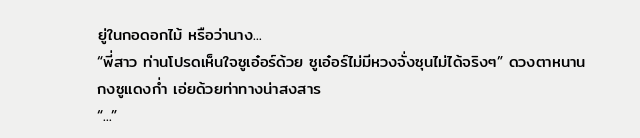ยู่ในกอดอกไม้ หรือว่านาง...
“พี่สาว ท่านโปรดเห็นใจซูเอ๋อร์ด้วย ซูเอ๋อร์ไม่มีหวงจั่งซุนไม่ได้จริงๆ” ดวงตาหนานกงซูแดงก่ำ เอ่ยด้วยท่าทางน่าสงสาร
“...”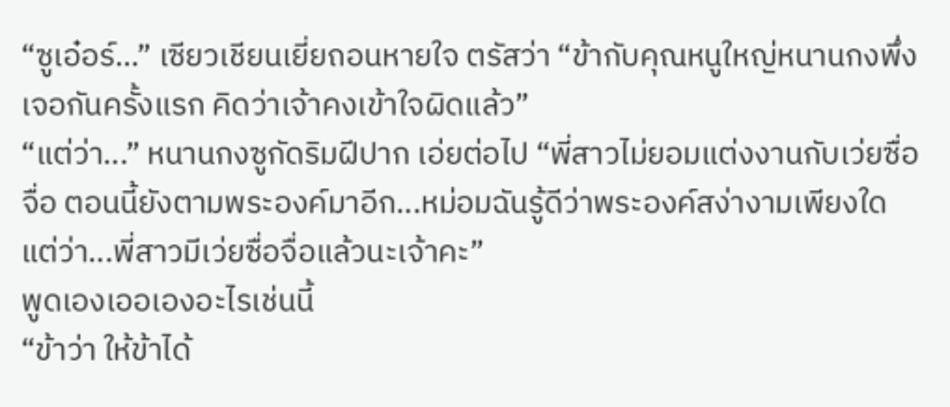“ซูเอ๋อร์...” เซียวเชียนเยี่ยถอนหายใจ ตรัสว่า “ข้ากับคุณหนูใหญ่หนานกงพึ่งเจอกันครั้งแรก คิดว่าเจ้าคงเข้าใจผิดแล้ว”
“แต่ว่า...” หนานกงซูกัดริมฝีปาก เอ่ยต่อไป “พี่สาวไม่ยอมแต่งงานกับเว่ยซื่อจื่อ ตอนนี้ยังตามพระองค์มาอีก...หม่อมฉันรู้ดีว่าพระองค์สง่างามเพียงใด แต่ว่า...พี่สาวมีเว่ยซื่อจื่อแล้วนะเจ้าคะ”
พูดเองเออเองอะไรเช่นนี้
“ข้าว่า ให้ข้าได้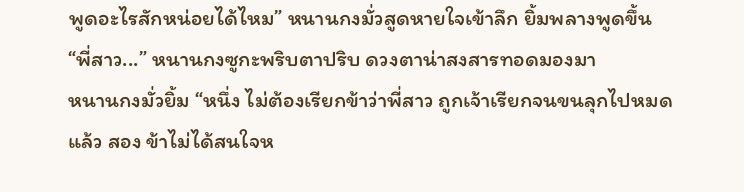พูดอะไรสักหน่อยได้ไหม” หนานกงมั่วสูดหายใจเข้าลึก ยิ้มพลางพูดขึ้น
“พี่สาว...” หนานกงซูกะพริบตาปริบ ดวงตาน่าสงสารทอดมองมา
หนานกงมั่วยิ้ม “หนึ่ง ไม่ต้องเรียกข้าว่าพี่สาว ถูกเจ้าเรียกจนขนลุกไปหมดแล้ว สอง ข้าไม่ได้สนใจห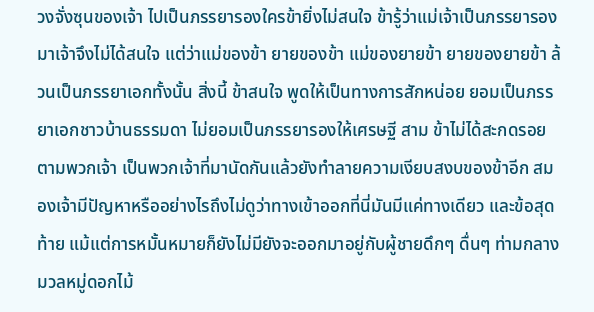วงจั่งซุนของเจ้า ไปเป็นภรรยารองใครข้ายิ่งไม่สนใจ ข้ารู้ว่าแม่เจ้าเป็นภรรยารองมาเจ้าจึงไม่ได้สนใจ แต่ว่าแม่ของข้า ยายของข้า แม่ของยายข้า ยายของยายข้า ล้วนเป็นภรรยาเอกทั้งนั้น สิ่งนี้ ข้าสนใจ พูดให้เป็นทางการสักหน่อย ยอมเป็นภรรยาเอกชาวบ้านธรรมดา ไม่ยอมเป็นภรรยารองให้เศรษฐี สาม ข้าไม่ได้สะกดรอยตามพวกเจ้า เป็นพวกเจ้าที่มานัดกันแล้วยังทำลายความเงียบสงบของข้าอีก สมองเจ้ามีปัญหาหรืออย่างไรถึงไม่ดูว่าทางเข้าออกที่นี่มันมีแค่ทางเดียว และข้อสุดท้าย แม้แต่การหมั้นหมายก็ยังไม่มียังจะออกมาอยู่กับผู้ชายดึกๆ ดื่นๆ ท่ามกลางมวลหมู่ดอกไม้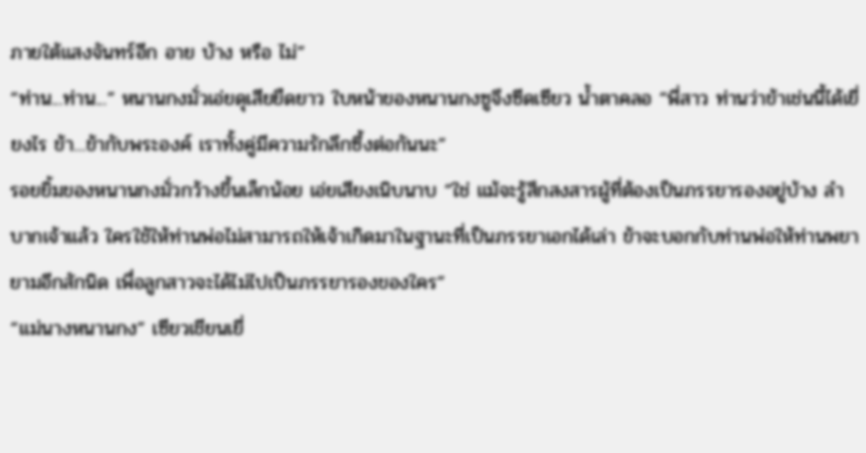ภายใต้แสงจันทร์อีก อาย บ้าง หรือ ไม่”
“ท่าน...ท่าน...” หนานกงมั่วเอ่ยดุเสียยืดยาว ใบหน้าของหนานกงซูจึงซีดเซียว น้ำตาคลอ “พี่สาว ท่านว่าข้าเช่นนี้ได้เยี่ยงไร ข้า...ข้ากับพระองค์ เราทั้งคู่มีความรักลึกซึ้งต่อกันนะ”
รอยยิ้มของหนานกงมั่วกว้างขึ้นเล็กน้อย เอ่ยเสียงเนิบนาบ “ใช่ แม้จะรู้สึกสงสารผู้ที่ต้องเป็นภรรยารองอยู่บ้าง ลำบากเจ้าแล้ว ใครใช้ให้ท่านพ่อไม่สามารถให้เจ้าเกิดมาในฐานะที่เป็นภรรยาเอกได้เล่า ข้าจะบอกกับท่านพ่อให้ท่านพยายามอีกสักนิด เพื่อลูกสาวจะได้ไม่ไปเป็นภรรยารองของใคร”
“แม่นางหนานกง” เซียวเชียนเยี่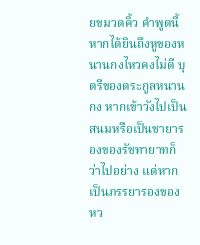ยขมวดคิ้ว คำพูดนี้หากได้ยินถึงหูของหนานกงไหวคงไม่ดี บุตรีของตระกูลหนานกง หากเข้าวังไปเป็นสนมหรือเป็นชายารองของรัชทายาทก็ว่าไปอย่าง แต่หากเป็นภรรยารองของหว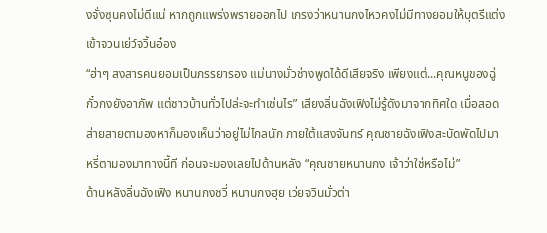งจั่งซุนคงไม่ดีแน่ หากถูกแพร่งพรายออกไป เกรงว่าหนานกงไหวคงไม่มีทางยอมให้บุตรีแต่งเข้าจวนเย่ว์จวิ้นอ๋อง
“ฮ่าๆ สงสารคนยอมเป็นภรรยารอง แม่นางมั่วช่างพูดได้ดีเสียจริง เพียงแต่...คุณหนูของฉู่กั๋วกงยังอาภัพ แต่ชาวบ้านทั่วไปล่ะจะทำเช่นไร” เสียงลิ่นฉังเฟิงไม่รู้ดังมาจากทิศใด เมื่อสอดส่ายสายตามองหาก็มองเห็นว่าอยู่ไม่ไกลนัก ภายใต้แสงจันทร์ คุณชายฉังเฟิงสะบัดพัดไปมา หรี่ตามองมาทางนี้ที ก่อนจะมองเลยไปด้านหลัง “คุณชายหนานกง เจ้าว่าใช่หรือไม่”
ด้านหลังลิ่นฉังเฟิง หนานกงชวี่ หนานกงฮุย เว่ยจวินมั่วต่า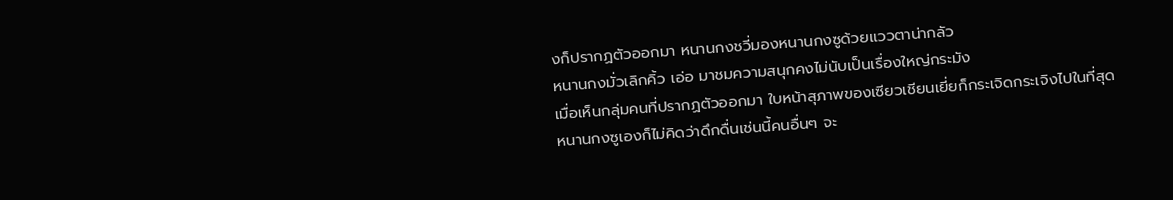งก็ปรากฏตัวออกมา หนานกงชวี่มองหนานกงซูด้วยแววตาน่ากลัว
หนานกงมั่วเลิกคิ้ว เอ่อ มาชมความสนุกคงไม่นับเป็นเรื่องใหญ่กระมัง
เมื่อเห็นกลุ่มคนที่ปรากฏตัวออกมา ใบหน้าสุภาพของเซียวเชียนเยี่ยก็กระเจิดกระเจิงไปในที่สุด
หนานกงซูเองก็ไม่คิดว่าดึกดื่นเช่นนี้คนอื่นๆ จะ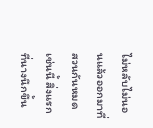ไม่หลับไม่นอนแล้วออกมาที่สวนกันหมดเช่นนี้ สิ่งแรกที่นางนึกขึ้น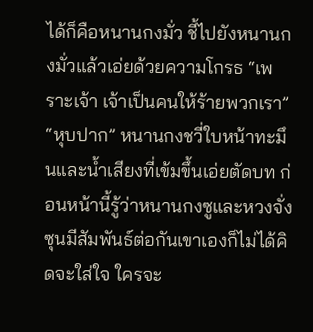ได้ก็คือหนานกงมั่ว ชี้ไปยังหนานกงมั่วแล้วเอ่ยด้วยความโกรธ “เพราะเจ้า เจ้าเป็นคนให้ร้ายพวกเรา”
“หุบปาก” หนานกงชวี่ใบหน้าทะมึนและน้ำเสียงที่เข้มขึ้นเอ่ยตัดบท ก่อนหน้านี้รู้ว่าหนานกงซูและหวงจั่งซุนมีสัมพันธ์ต่อกันเขาเองก็ไม่ได้คิดจะใส่ใจ ใครจะ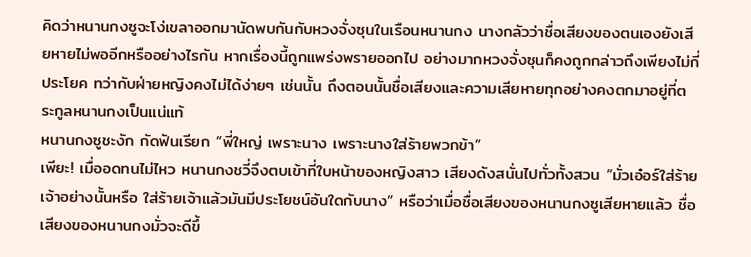คิดว่าหนานกงซูจะโง่เขลาออกมานัดพบกันกับหวงจั่งซุนในเรือนหนานกง นางกลัวว่าชื่อเสียงของตนเองยังเสียหายไม่พออีกหรืออย่างไรกัน หากเรื่องนี้ถูกแพร่งพรายออกไป อย่างมากหวงจั่งซุนก็คงถูกกล่าวถึงเพียงไม่กี่ประโยค ทว่ากับฝ่ายหญิงคงไม่ได้ง่ายๆ เช่นนั้น ถึงตอนนั้นชื่อเสียงและความเสียหายทุกอย่างคงตกมาอยู่ที่ตระกูลหนานกงเป็นแน่แท้
หนานกงซูชะงัก กัดฟันเรียก “พี่ใหญ่ เพราะนาง เพราะนางใส่ร้ายพวกข้า”
เพียะ! เมื่ออดทนไม่ไหว หนานกงชวี่จึงตบเข้าที่ใบหน้าของหญิงสาว เสียงดังสนั่นไปทั่วทั้งสวน “มั่วเอ๋อร์ใส่ร้ายเจ้าอย่างนั้นหรือ ใส่ร้ายเจ้าแล้วมันมีประโยชน์อันใดกับนาง” หรือว่าเมื่อชื่อเสียงของหนานกงซูเสียหายแล้ว ชื่อเสียงของหนานกงมั่วจะดีขึ้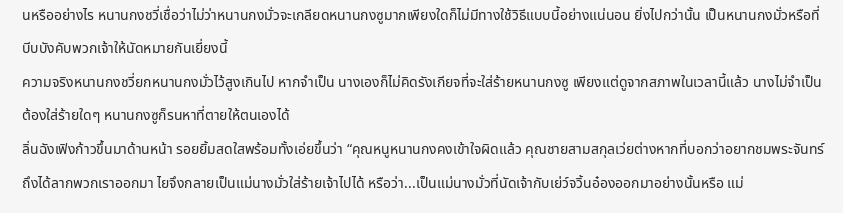นหรืออย่างไร หนานกงชวี่เชื่อว่าไม่ว่าหนานกงมั่วจะเกลียดหนานกงซูมากเพียงใดก็ไม่มีทางใช้วิธีแบบนี้อย่างแน่นอน ยิ่งไปกว่านั้น เป็นหนานกงมั่วหรือที่บีบบังคับพวกเจ้าให้นัดหมายกันเยี่ยงนี้
ความจริงหนานกงชวี่ยกหนานกงมั่วไว้สูงเกินไป หากจำเป็น นางเองก็ไม่คิดรังเกียจที่จะใส่ร้ายหนานกงซู เพียงแต่ดูจากสภาพในเวลานี้แล้ว นางไม่จำเป็นต้องใส่ร้ายใดๆ หนานกงซูก็รนหาที่ตายให้ตนเองได้
ลิ่นฉังเฟิงก้าวขึ้นมาด้านหน้า รอยยิ้มสดใสพร้อมทั้งเอ่ยขึ้นว่า “คุณหนูหนานกงคงเข้าใจผิดแล้ว คุณชายสามสกุลเว่ยต่างหากที่บอกว่าอยากชมพระจันทร์ถึงได้ลากพวกเราออกมา ไยจึงกลายเป็นแม่นางมั่วใส่ร้ายเจ้าไปได้ หรือว่า...เป็นแม่นางมั่วที่นัดเจ้ากับเย่ว์จวิ้นอ๋องออกมาอย่างนั้นหรือ แม่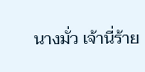นางมั่ว เจ้านี่ร้าย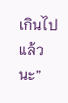เกินไปแล้วนะ”